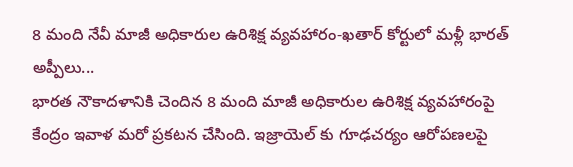8 మంది నేవీ మాజీ అధికారుల ఉరిశిక్ష వ్యవహారం-ఖతార్ కోర్టులో మళ్లీ భారత్ అప్పీలు...
భారత నౌకాదళానికి చెందిన 8 మంది మాజీ అధికారుల ఉరిశిక్ష వ్యవహారంపై కేంద్రం ఇవాళ మరో ప్రకటన చేసింది. ఇజ్రాయెల్ కు గూఢచర్యం ఆరోపణలపై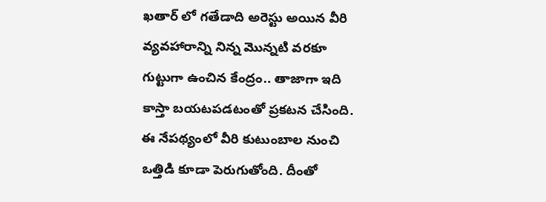ఖతార్ లో గతేడాది అరెస్టు అయిన వీరి వ్యవహారాన్ని నిన్న మొన్నటి వరకూ గుట్టుగా ఉంచిన కేంద్రం.. తాజాగా ఇది కాస్తా బయటపడటంతో ప్రకటన చేసింది. ఈ నేపథ్యంలో వీరి కుటుంబాల నుంచి ఒత్తిడి కూడా పెరుగుతోంది. దీంతో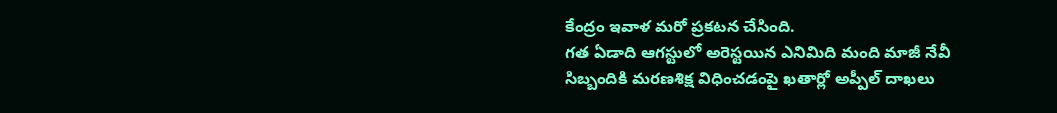కేంద్రం ఇవాళ మరో ప్రకటన చేసింది.
గత ఏడాది ఆగస్టులో అరెస్టయిన ఎనిమిది మంది మాజీ నేవీ సిబ్బందికి మరణశిక్ష విధించడంపై ఖతార్లో అప్పీల్ దాఖలు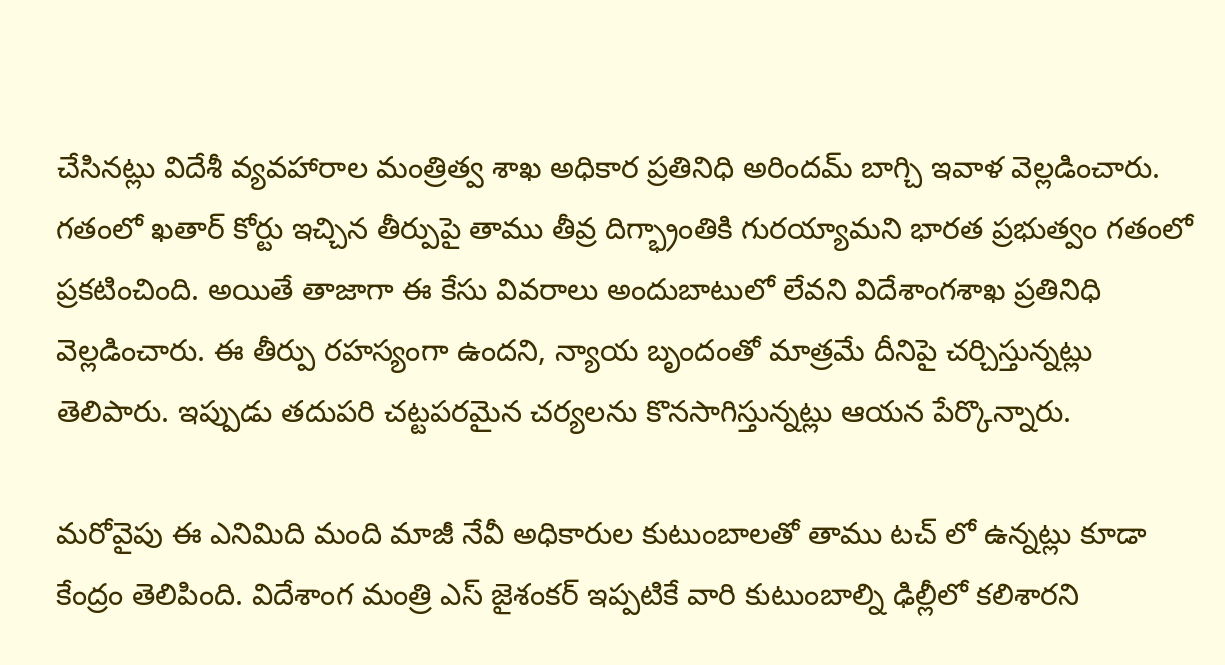చేసినట్లు విదేశీ వ్యవహారాల మంత్రిత్వ శాఖ అధికార ప్రతినిధి అరిందమ్ బాగ్చి ఇవాళ వెల్లడించారు. గతంలో ఖతార్ కోర్టు ఇచ్చిన తీర్పుపై తాము తీవ్ర దిగ్భ్రాంతికి గురయ్యామని భారత ప్రభుత్వం గతంలో ప్రకటించింది. అయితే తాజాగా ఈ కేసు వివరాలు అందుబాటులో లేవని విదేశాంగశాఖ ప్రతినిధి వెల్లడించారు. ఈ తీర్పు రహస్యంగా ఉందని, న్యాయ బృందంతో మాత్రమే దీనిపై చర్చిస్తున్నట్లు తెలిపారు. ఇప్పుడు తదుపరి చట్టపరమైన చర్యలను కొనసాగిస్తున్నట్లు ఆయన పేర్కొన్నారు.

మరోవైపు ఈ ఎనిమిది మంది మాజీ నేవీ అధికారుల కుటుంబాలతో తాము టచ్ లో ఉన్నట్లు కూడా కేంద్రం తెలిపింది. విదేశాంగ మంత్రి ఎస్ జైశంకర్ ఇప్పటికే వారి కుటుంబాల్ని ఢిల్లీలో కలిశారని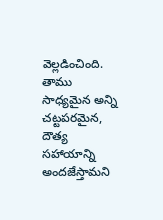వెల్లడించింది. తాము సాధ్యమైన అన్ని చట్టపరమైన, దౌత్య సహాయాన్ని అందజేస్తామని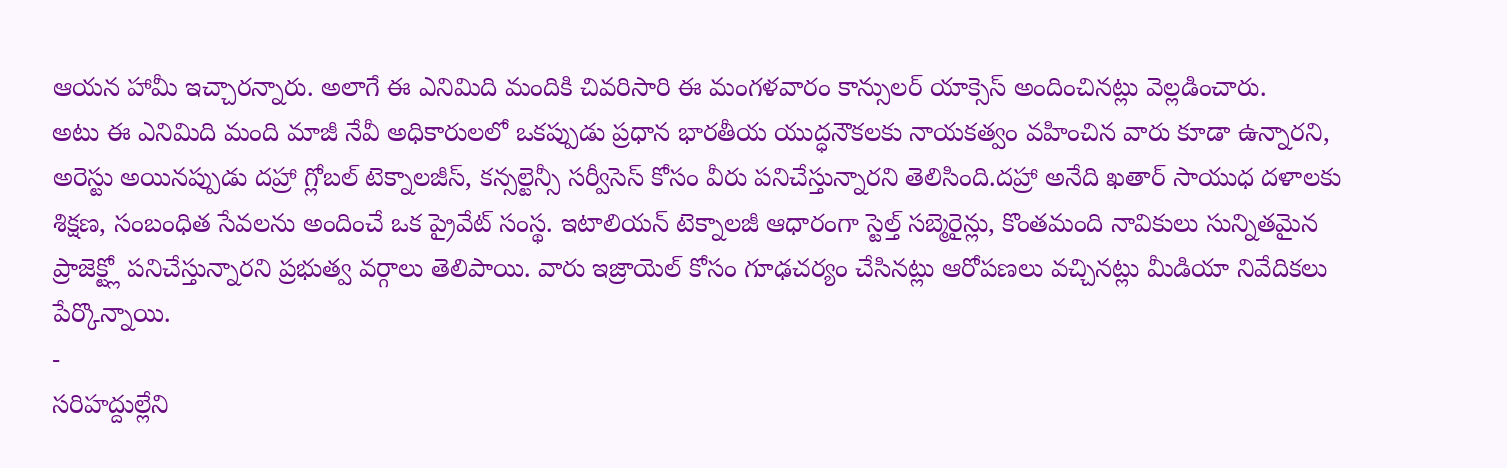ఆయన హామీ ఇచ్చారన్నారు. అలాగే ఈ ఎనిమిది మందికి చివరిసారి ఈ మంగళవారం కాన్సులర్ యాక్సెస్ అందించినట్లు వెల్లడించారు.
అటు ఈ ఎనిమిది మంది మాజీ నేవీ అధికారులలో ఒకప్పుడు ప్రధాన భారతీయ యుద్ధనౌకలకు నాయకత్వం వహించిన వారు కూడా ఉన్నారని, అరెస్టు అయినప్పుడు దహ్రా గ్లోబల్ టెక్నాలజీస్, కన్సల్టెన్సీ సర్వీసెస్ కోసం వీరు పనిచేస్తున్నారని తెలిసింది.దహ్రా అనేది ఖతార్ సాయుధ దళాలకు శిక్షణ, సంబంధిత సేవలను అందించే ఒక ప్రైవేట్ సంస్థ. ఇటాలియన్ టెక్నాలజీ ఆధారంగా స్టెల్త్ సబ్మెరైన్లు, కొంతమంది నావికులు సున్నితమైన ప్రాజెక్ట్లో పనిచేస్తున్నారని ప్రభుత్వ వర్గాలు తెలిపాయి. వారు ఇజ్రాయెల్ కోసం గూఢచర్యం చేసినట్లు ఆరోపణలు వచ్చినట్లు మీడియా నివేదికలు పేర్కొన్నాయి.
-
సరిహద్దుల్లేని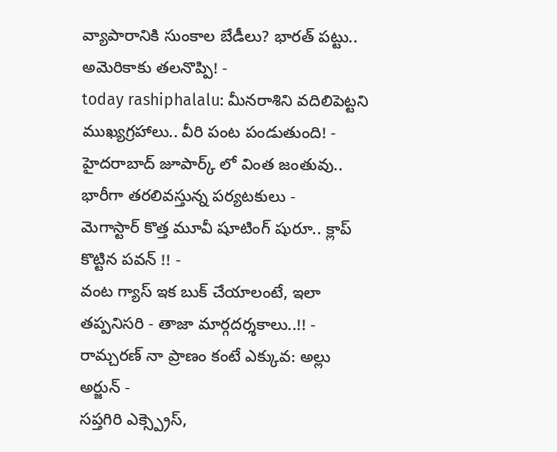వ్యాపారానికి సుంకాల బేడీలు? భారత్ పట్టు.. అమెరికాకు తలనొప్పి! -
today rashiphalalu: మీనరాశిని వదిలిపెట్టని ముఖ్యగ్రహాలు.. వీరి పంట పండుతుంది! -
హైదరాబాద్ జూపార్క్ లో వింత జంతువు.. భారీగా తరలివస్తున్న పర్యటకులు -
మెగాస్టార్ కొత్త మూవీ షూటింగ్ షురూ.. క్లాప్ కొట్టిన పవన్ !! -
వంట గ్యాస్ ఇక బుక్ చేయాలంటే, ఇలా తప్పనిసరి - తాజా మార్గదర్శకాలు..!! -
రామ్చరణ్ నా ప్రాణం కంటే ఎక్కువ: అల్లు అర్జున్ -
సప్తగిరి ఎక్స్ప్రెస్,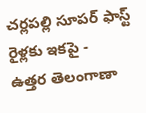చర్లపల్లి సూపర్ ఫాస్ట్ రైళ్లకు ఇకపై -
ఉత్తర తెలంగాణా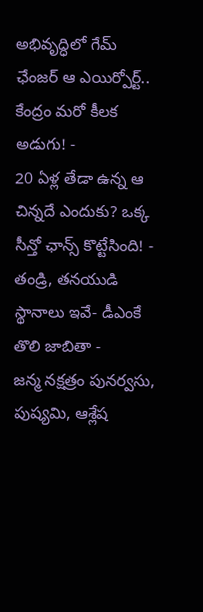అభివృద్ధిలో గేమ్ ఛేంజర్ ఆ ఎయిర్పోర్ట్.. కేంద్రం మరో కీలక అడుగు! -
20 ఏళ్ల తేడా ఉన్న ఆ చిన్నదే ఎందుకు? ఒక్క సీన్తో ఛాన్స్ కొట్టేసింది! -
తండ్రి, తనయుడి స్థానాలు ఇవే- డీఎంకే తొలి జాబితా -
జన్మ నక్షత్రం పునర్వసు, పుష్యమి, ఆశ్లేష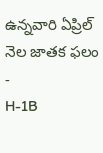ఉన్నవారి ఏప్రిల్ నెల జాతక ఫలం -
H-1B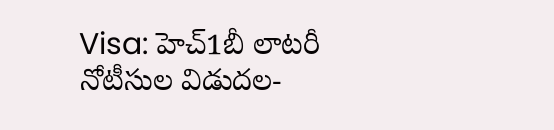Visa: హెచ్1బీ లాటరీ నోటీసుల విడుదల-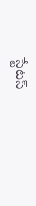స్టేటస్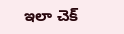ఇలా చెక్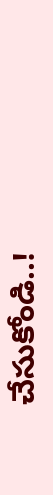చేసుకోండి..!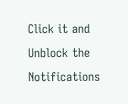Click it and Unblock the Notifications